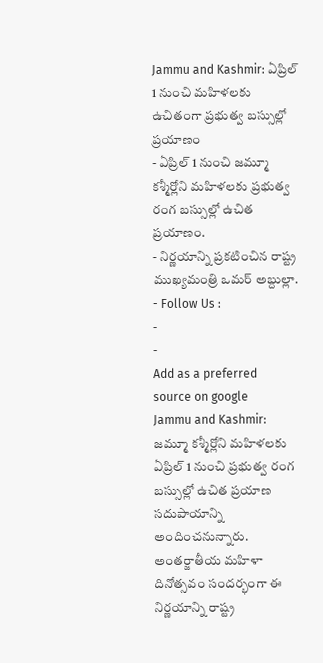Jammu and Kashmir: ఏప్రిల్ 1 నుంచి మహిళలకు ఉచితంగా ప్రభుత్వ బస్సుల్లో ప్రయాణం
- ఏప్రిల్ 1 నుంచి జమ్మూ కశ్మీర్లోని మహిళలకు ప్రభుత్వ రంగ బస్సుల్లో ఉచిత ప్రయాణం.
- నిర్ణయాన్ని ప్రకటించిన రాష్ట్ర ముఖ్యమంత్రి ఒమర్ అబ్దుల్లా.
- Follow Us :
-
-
Add as a preferred
source on google
Jammu and Kashmir: జమ్మూ కశ్మీర్లోని మహిళలకు ఏప్రిల్ 1 నుంచి ప్రభుత్వ రంగ బస్సుల్లో ఉచిత ప్రయాణ సదుపాయాన్ని అందించనున్నారు. అంతర్జాతీయ మహిళా దినోత్సవం సందర్భంగా ఈ నిర్ణయాన్ని రాష్ట్ర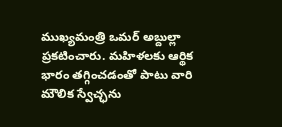ముఖ్యమంత్రి ఒమర్ అబ్దుల్లా ప్రకటించారు. మహిళలకు ఆర్థిక భారం తగ్గించడంతో పాటు వారి మౌలిక స్వేచ్ఛను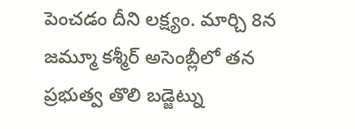పెంచడం దీని లక్ష్యం. మార్చి 8న జమ్మూ కశ్మీర్ అసెంబ్లీలో తన ప్రభుత్వ తొలి బడ్జెట్ను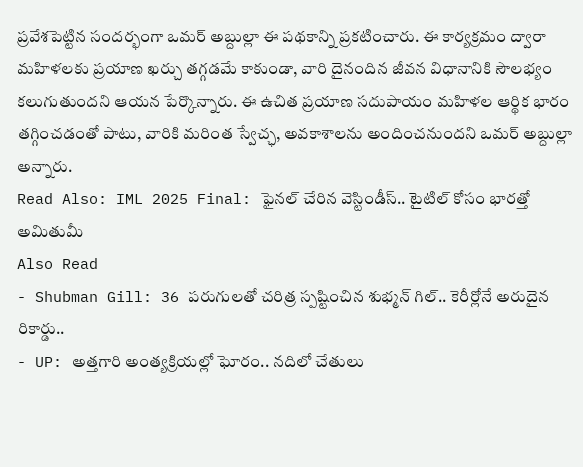ప్రవేశపెట్టిన సందర్భంగా ఒమర్ అబ్దుల్లా ఈ పథకాన్ని ప్రకటించారు. ఈ కార్యక్రమం ద్వారా మహిళలకు ప్రయాణ ఖర్చు తగ్గడమే కాకుండా, వారి దైనందిన జీవన విధానానికి సౌలభ్యం కలుగుతుందని ఆయన పేర్కొన్నారు. ఈ ఉచిత ప్రయాణ సదుపాయం మహిళల ఆర్థిక భారం తగ్గించడంతో పాటు, వారికి మరింత స్వేచ్ఛ, అవకాశాలను అందించనుందని ఒమర్ అబ్దుల్లా అన్నారు.
Read Also: IML 2025 Final: ఫైనల్ చేరిన వెస్టిండీస్.. టైటిల్ కోసం భారత్తో అమితుమీ
Also Read
- Shubman Gill: 36 పరుగులతో చరిత్ర స్పష్టించిన శుభ్మన్ గిల్.. కెరీర్లోనే అరుదైన రికార్డు..
- UP: అత్తగారి అంత్యక్రియల్లో ఘోరం.. నదిలో చేతులు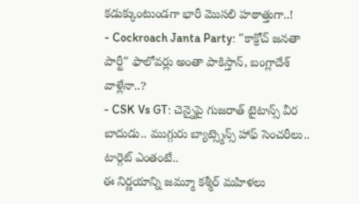కడుక్కుంటుండగా భారీ మొసలి హఠాత్తుగా..!
- Cockroach Janta Party: "కాక్రోచ్ జనతా పార్టీ" ఫాలోవర్లు అంతా పాకిస్తాన్, బంగ్లాదేశ్ వాళ్లేనా..?
- CSK Vs GT: చెన్నైపై గుజరాత్ టైటాన్స్ వీర బాదుడు.. ముగ్గురు బ్యాట్స్మెన్స్ హాఫ్ సెంచరీలు.. టార్గెట్ ఎంతంటే..
ఈ నిర్ణయాన్ని జమ్మూ కశ్మీర్ మహిళలు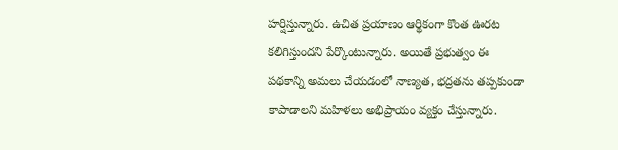హర్షిస్తున్నారు. ఉచిత ప్రయాణం ఆర్థికంగా కొంత ఊరట కలిగిస్తుందని పేర్కొంటున్నారు. అయితే ప్రభుత్వం ఈ పథకాన్ని అమలు చేయడంలో నాణ్యత, భద్రతను తప్పకుండా కాపాడాలని మహిళలు అభిప్రాయం వ్యక్తం చేస్తున్నారు.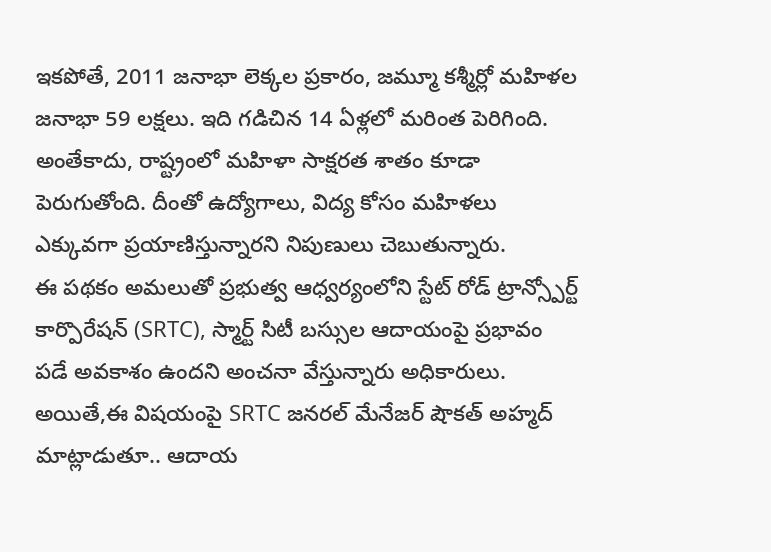ఇకపోతే, 2011 జనాభా లెక్కల ప్రకారం, జమ్మూ కశ్మీర్లో మహిళల జనాభా 59 లక్షలు. ఇది గడిచిన 14 ఏళ్లలో మరింత పెరిగింది. అంతేకాదు, రాష్ట్రంలో మహిళా సాక్షరత శాతం కూడా పెరుగుతోంది. దీంతో ఉద్యోగాలు, విద్య కోసం మహిళలు ఎక్కువగా ప్రయాణిస్తున్నారని నిపుణులు చెబుతున్నారు.
ఈ పథకం అమలుతో ప్రభుత్వ ఆధ్వర్యంలోని స్టేట్ రోడ్ ట్రాన్స్పోర్ట్ కార్పొరేషన్ (SRTC), స్మార్ట్ సిటీ బస్సుల ఆదాయంపై ప్రభావం పడే అవకాశం ఉందని అంచనా వేస్తున్నారు అధికారులు. అయితే,ఈ విషయంపై SRTC జనరల్ మేనేజర్ షౌకత్ అహ్మద్ మాట్లాడుతూ.. ఆదాయ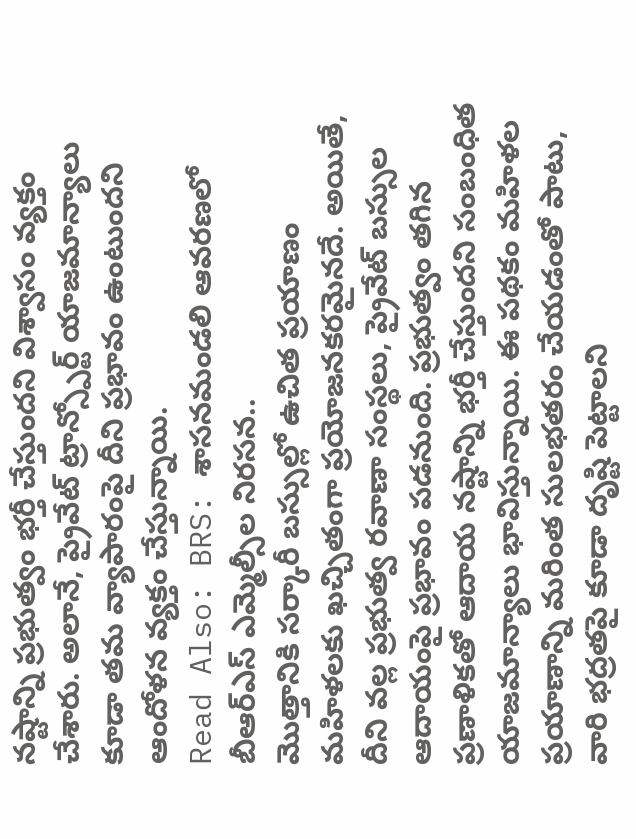నష్టాన్ని ప్రభుత్వం భర్తీ చేస్తుందని విశ్వాసం వ్యక్తం చేశారు. అలానే, ప్రైవేట్ ట్రాన్స్పోర్ట్ యాజమాన్యాలు కూడా తమ వ్యాపారంపై దీని ప్రభావం ఉంటుందని ఆందోళన వ్యక్తం చేస్తున్నాయి.
Read Also: BRS: శాసనమండలి ఆవరణలో బీఆర్ఎస్ ఎమ్మెల్సీల నిరసన..
మొత్తానికి సర్కారీ బస్సుల్లో ఉచిత ప్రయాణం మహిళలకు ఖచ్చితంగా ప్రయోజనకరమైనదే. అయితే, దీని వల్ల ప్రభుత్వ రవాణా సంస్థలు, ప్రైవేట్ బస్సుల ఆదాయంపై ప్రభావం పడనుంది. ప్రభుత్వం తగిన ప్రణాళికతో ఆదాయ నష్టాన్ని భర్తీ చేస్తుందని సంబంధిత యాజమాన్యాలు భావిస్తున్నాయి. ఈ పథకం మహిళల ప్రయాణాన్ని మరింత సులభతరం చేయడంతో పాటు, వారి భద్రతపై కూడా దృష్టి పెట్టాలని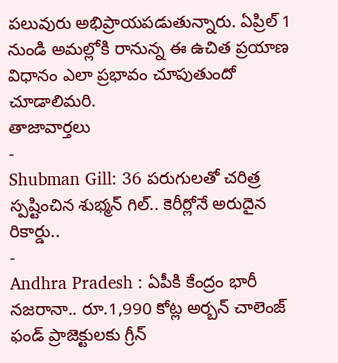పలువురు అభిప్రాయపడుతున్నారు. ఏప్రిల్ 1 నుండి అమల్లోకి రానున్న ఈ ఉచిత ప్రయాణ విధానం ఎలా ప్రభావం చూపుతుందో చూడాలిమరి.
తాజావార్తలు
-
Shubman Gill: 36 పరుగులతో చరిత్ర స్పష్టించిన శుభ్మన్ గిల్.. కెరీర్లోనే అరుదైన రికార్డు..
-
Andhra Pradesh : ఏపీకి కేంద్రం భారీ నజరానా.. రూ.1,990 కోట్ల అర్బన్ చాలెంజ్ ఫండ్ ప్రాజెక్టులకు గ్రీన్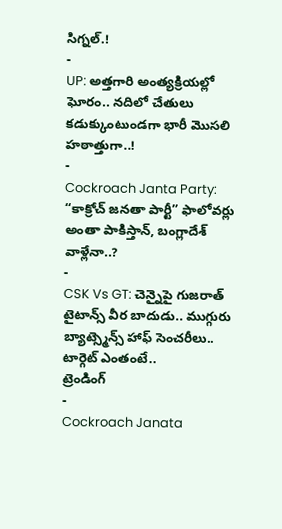సిగ్నల్.!
-
UP: అత్తగారి అంత్యక్రియల్లో ఘోరం.. నదిలో చేతులు కడుక్కుంటుండగా భారీ మొసలి హఠాత్తుగా..!
-
Cockroach Janta Party: “కాక్రోచ్ జనతా పార్టీ” ఫాలోవర్లు అంతా పాకిస్తాన్, బంగ్లాదేశ్ వాళ్లేనా..?
-
CSK Vs GT: చెన్నైపై గుజరాత్ టైటాన్స్ వీర బాదుడు.. ముగ్గురు బ్యాట్స్మెన్స్ హాఫ్ సెంచరీలు.. టార్గెట్ ఎంతంటే..
ట్రెండింగ్
-
Cockroach Janata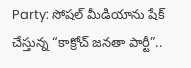Party: సోషల్ మీడియాను షేక్ చేస్తున్న “కాక్రోచ్ జనతా పార్టీ”..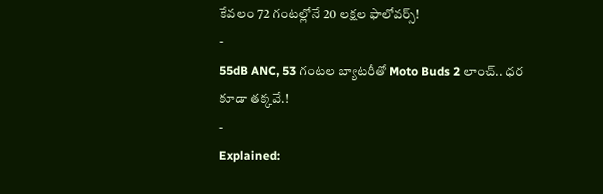కేవలం 72 గంటల్లోనే 20 లక్షల ఫాలోవర్స్!
-
55dB ANC, 53 గంటల బ్యాటరీతో Moto Buds 2 లాంచ్.. ధర కూడా తక్కవే.!
-
Explained: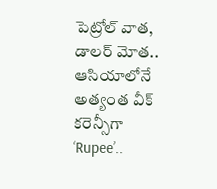పెట్రోల్ వాత, డాలర్ మోత.. ఆసియాలోనే అత్యంత వీక్ కరెన్సీగా ‘Rupee’..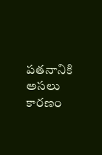పతనానికి అసలు కారణం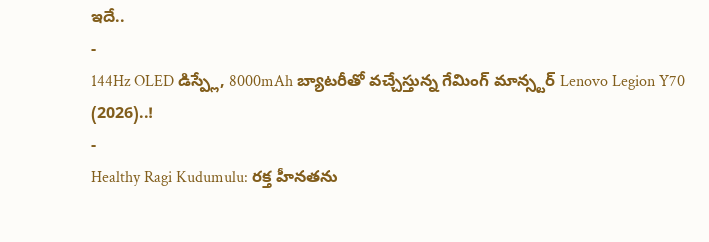ఇదే..
-
144Hz OLED డిస్ప్లే, 8000mAh బ్యాటరీతో వచ్చేస్తున్న గేమింగ్ మాన్స్టర్ Lenovo Legion Y70 (2026)..!
-
Healthy Ragi Kudumulu: రక్త హీనతను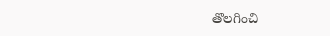తొలగించి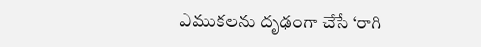ఎముకలను దృఢంగా చేసే ‘రాగి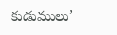కుడుములు’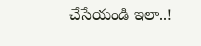చేసేయండి ఇలా..!